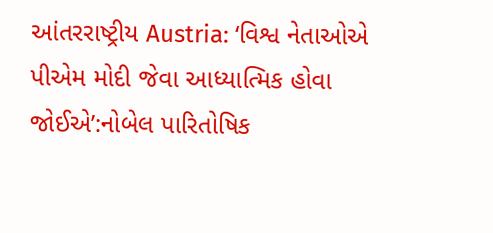આંતરરાષ્ટ્રીય Austria: ‘વિશ્વ નેતાઓએ પીએમ મોદી જેવા આધ્યાત્મિક હોવા જોઈએ’:નોબેલ પારિતોષિક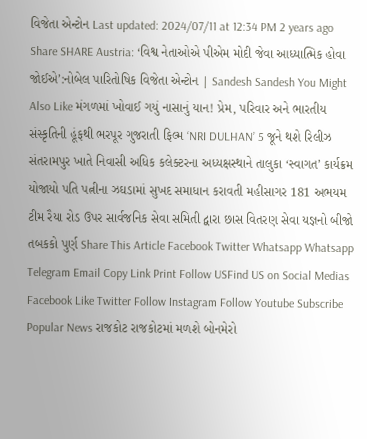વિજેતા એન્ટોન Last updated: 2024/07/11 at 12:34 PM 2 years ago Share SHARE Austria: ‘વિશ્વ નેતાઓએ પીએમ મોદી જેવા આધ્યાત્મિક હોવા જોઈએ’:નોબેલ પારિતોષિક વિજેતા એન્ટોન | Sandesh Sandesh You Might Also Like મંગળમાં ખોવાઈ ગયું નાસાનું યાન! પ્રેમ, પરિવાર અને ભારતીય સંસ્કૃતિની હૂંફથી ભરપૂર ગુજરાતી ફિલ્મ ‘NRI DULHAN’ 5 જૂને થશે રિલીઝ સંતરામપુર ખાતે નિવાસી અધિક કલેક્ટરના અધ્યક્ષસ્થાને તાલુકા ‘સ્વાગત’ કાર્યક્રમ યોજાયો પતિ પત્નીના ઝઘડામાં સુખદ સમાધાન કરાવતી મહીસાગર 181 અભયમ ટીમ રૈયા રોડ ઉપર સાર્વજનિક સેવા સમિતી દ્વારા છાસ વિતરણ સેવા યજ્ઞનો બીજો તબકકો પુર્ણ Share This Article Facebook Twitter Whatsapp Whatsapp Telegram Email Copy Link Print Follow USFind US on Social Medias Facebook Like Twitter Follow Instagram Follow Youtube Subscribe Popular News રાજકોટ રાજકોટમાં મળશે બોનમેરો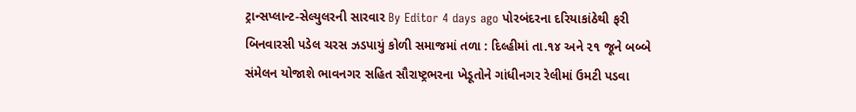ટ્રાન્સપ્લાન્ટ-સેલ્યુલરની સારવાર By Editor 4 days ago પોરબંદરના દરિયાકાંઠેથી ફરી બિનવારસી પડેલ ચરસ ઝડપાયું કોળી સમાજમાં તળા : દિલ્હીમાં તા.૧૪ અને ૨૧ જૂને બબ્બે સંમેલન યોજાશે ભાવનગર સહિત સૌરાષ્ટ્રભરના ખેડૂતોને ગાંધીનગર રેલીમાં ઉમટી પડવા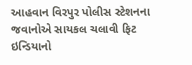આહવાન વિરપુર પોલીસ સ્ટેશનના જવાનોએ સાયકલ ચલાવી ફિટ ઇન્ડિયાનો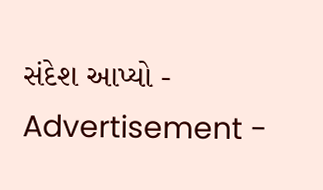સંદેશ આપ્યો - Advertisement -